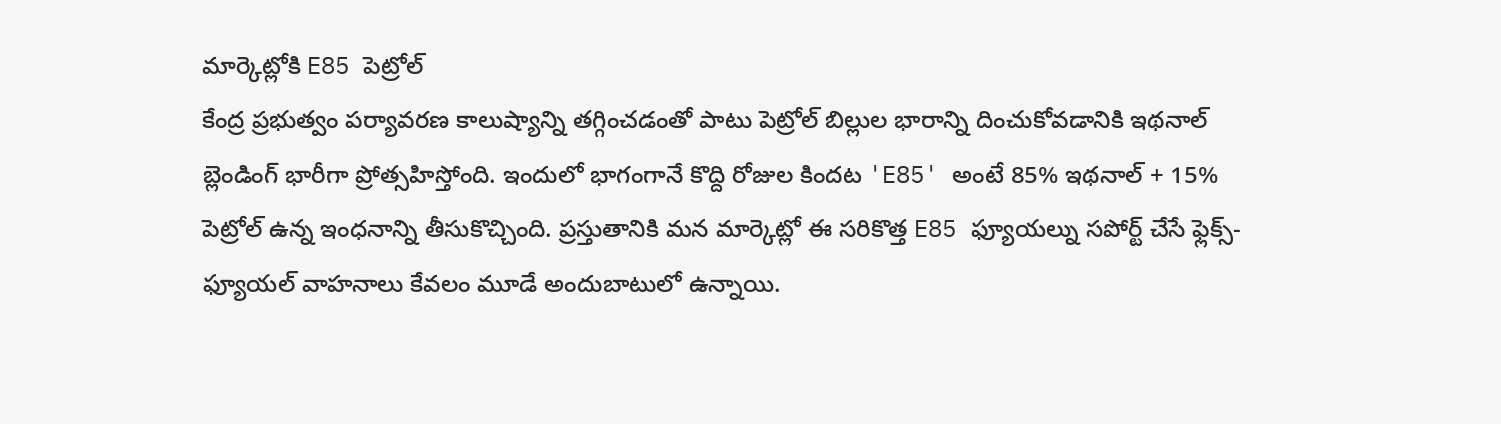మార్కెట్లోకి E85 పెట్రోల్
కేంద్ర ప్రభుత్వం పర్యావరణ కాలుష్యాన్ని తగ్గించడంతో పాటు పెట్రోల్ బిల్లుల భారాన్ని దించుకోవడానికి ఇథనాల్ బ్లెండింగ్ భారీగా ప్రోత్సహిస్తోంది. ఇందులో భాగంగానే కొద్ది రోజుల కిందట 'E85' అంటే 85% ఇథనాల్ + 15% పెట్రోల్ ఉన్న ఇంధనాన్ని తీసుకొచ్చింది. ప్రస్తుతానికి మన మార్కెట్లో ఈ సరికొత్త E85 ఫ్యూయల్ను సపోర్ట్ చేసే ఫ్లెక్స్-ఫ్యూయల్ వాహనాలు కేవలం మూడే అందుబాటులో ఉన్నాయి.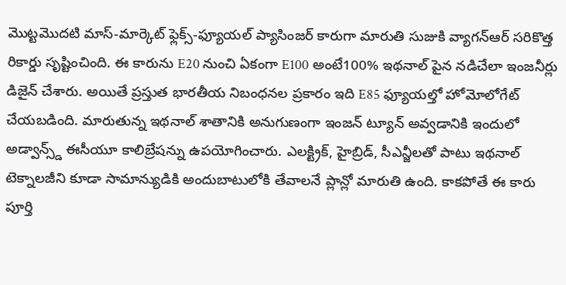మొట్టమొదటి మాస్-మార్కెట్ ఫ్లెక్స్-ఫ్యూయల్ ప్యాసింజర్ కారుగా మారుతి సుజుకి వ్యాగన్ఆర్ సరికొత్త రికార్డు సృష్టించింది. ఈ కారును E20 నుంచి ఏకంగా E100 అంటే100% ఇథనాల్ పైన నడిచేలా ఇంజనీర్లు డిజైన్ చేశారు. అయితే ప్రస్తుత భారతీయ నిబంధనల ప్రకారం ఇది E85 ఫ్యూయల్తో హోమోలోగేట్ చేయబడింది. మారుతున్న ఇథనాల్ శాతానికి అనుగుణంగా ఇంజన్ ట్యూన్ అవ్వడానికి ఇందులో అడ్వాన్స్డ్ ఈసీయూ కాలిబ్రేషన్ను ఉపయోగించారు. ఎలక్ట్రిక్, హైబ్రిడ్, సీఎన్జీలతో పాటు ఇథనాల్ టెక్నాలజీని కూడా సామాన్యుడికి అందుబాటులోకి తేవాలనే ప్లాన్లో మారుతి ఉంది. కాకపోతే ఈ కారు పూర్తి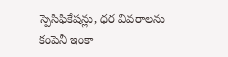స్పెసిఫికేషన్లు, ధర వివరాలను కంపెనీ ఇంకా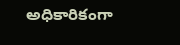అధికారికంగా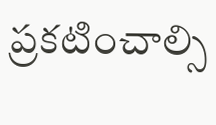ప్రకటించాల్సి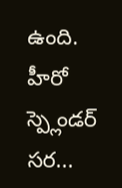ఉంది. హీరో స్ప్లెండర్ సర...